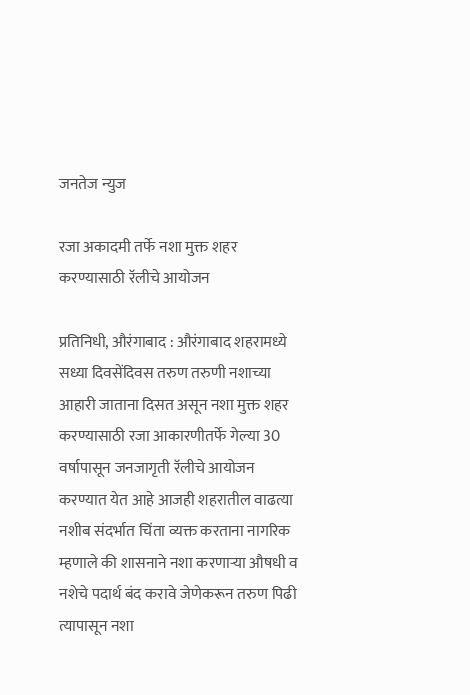जनतेज न्युज

रजा अकादमी तर्फे नशा मुक्त शहर करण्यासाठी रॅलीचे आयोजन

प्रतिनिधी, औरंगाबाद : औरंगाबाद शहरामध्ये सध्या दिवसेंदिवस तरुण तरुणी नशाच्या आहारी जाताना दिसत असून नशा मुक्त शहर करण्यासाठी रजा आकारणीतर्फे गेल्या 30 वर्षापासून जनजागृती रॅलीचे आयोजन करण्यात येत आहे आजही शहरातील वाढत्या नशीब संदर्भात चिंता व्यक्त करताना नागरिक म्हणाले की शासनाने नशा करणाऱ्या औषधी व नशेचे पदार्थ बंद करावे जेणेकरून तरुण पिढी त्यापासून नशा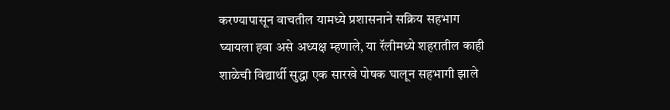करण्यापासून वाचतील यामध्ये प्रशासनाने सक्रिय सहभाग घ्यायला हवा असे अध्यक्ष म्हणाले, या रॅलीमध्ये शहरातील काही शाळेची विद्यार्थी सुद्धा एक सारखे पोषक घालून सहभागी झाले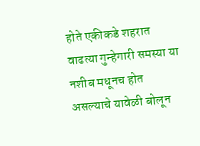होते एकीकडे शहरात वाढत्या गुन्हेगारी समस्या या नशीब मधूनच होत असल्याचे यावेळी बोलून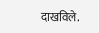दाखविले.